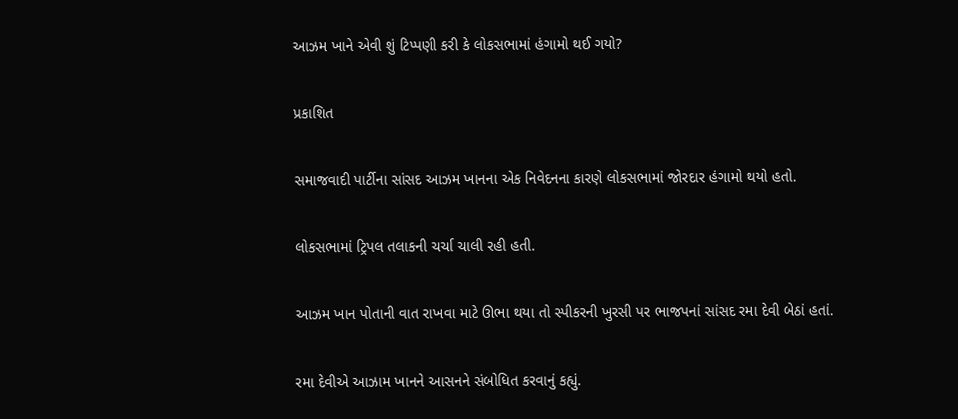આઝમ ખાને એવી શું ટિપ્પણી કરી કે લોકસભામાં હંગામો થઈ ગયો?

પ્રકાશિત

સમાજવાદી પાર્ટીના સાંસદ આઝમ ખાનના એક નિવેદનના કારણે લોકસભામાં જોરદાર હંગામો થયો હતો.

લોકસભામાં ટ્રિપલ તલાકની ચર્ચા ચાલી રહી હતી.

આઝમ ખાન પોતાની વાત રાખવા માટે ઊભા થયા તો સ્પીકરની ખુરસી પર ભાજપનાં સાંસદ રમા દેવી બેઠાં હતાં.

રમા દેવીએ આઝામ ખાનને આસનને સંબોધિત કરવાનું કહ્યું.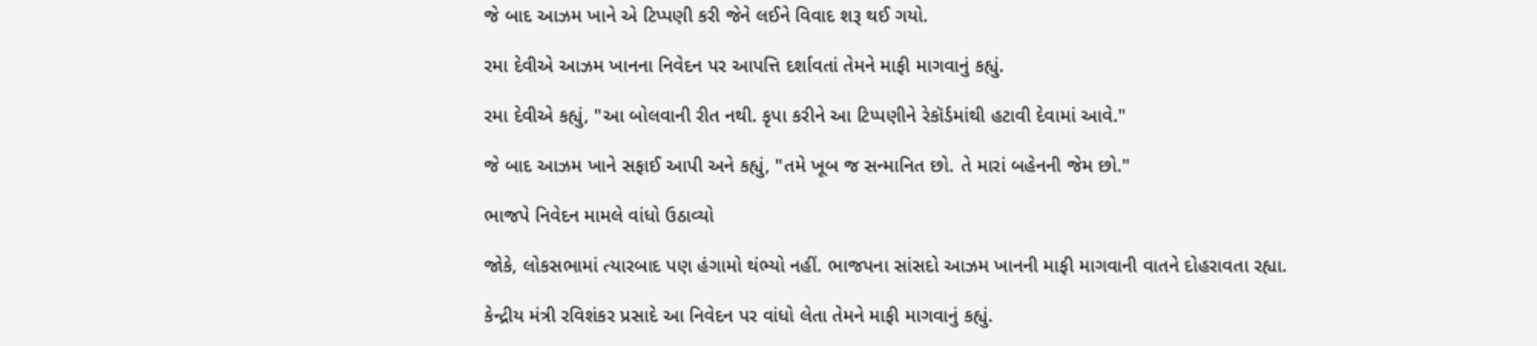જે બાદ આઝમ ખાને એ ટિપ્પણી કરી જેને લઈને વિવાદ શરૂ થઈ ગયો.

રમા દેવીએ આઝમ ખાનના નિવેદન પર આપત્તિ દર્શાવતાં તેમને માફી માગવાનું કહ્યું.

રમા દેવીએ કહ્યું, "આ બોલવાની રીત નથી. કૃપા કરીને આ ટિપ્પણીને રેકૉર્ડમાંથી હટાવી દેવામાં આવે."

જે બાદ આઝમ ખાને સફાઈ આપી અને કહ્યું, "તમે ખૂબ જ સન્માનિત છો. તે મારાં બહેનની જેમ છો."

ભાજપે નિવેદન મામલે વાંધો ઉઠાવ્યો

જોકે, લોકસભામાં ત્યારબાદ પણ હંગામો થંભ્યો નહીં. ભાજપના સાંસદો આઝમ ખાનની માફી માગવાની વાતને દોહરાવતા રહ્યા.

કેન્દ્રીય મંત્રી રવિશંકર પ્રસાદે આ નિવેદન પર વાંધો લેતા તેમને માફી માગવાનું કહ્યું.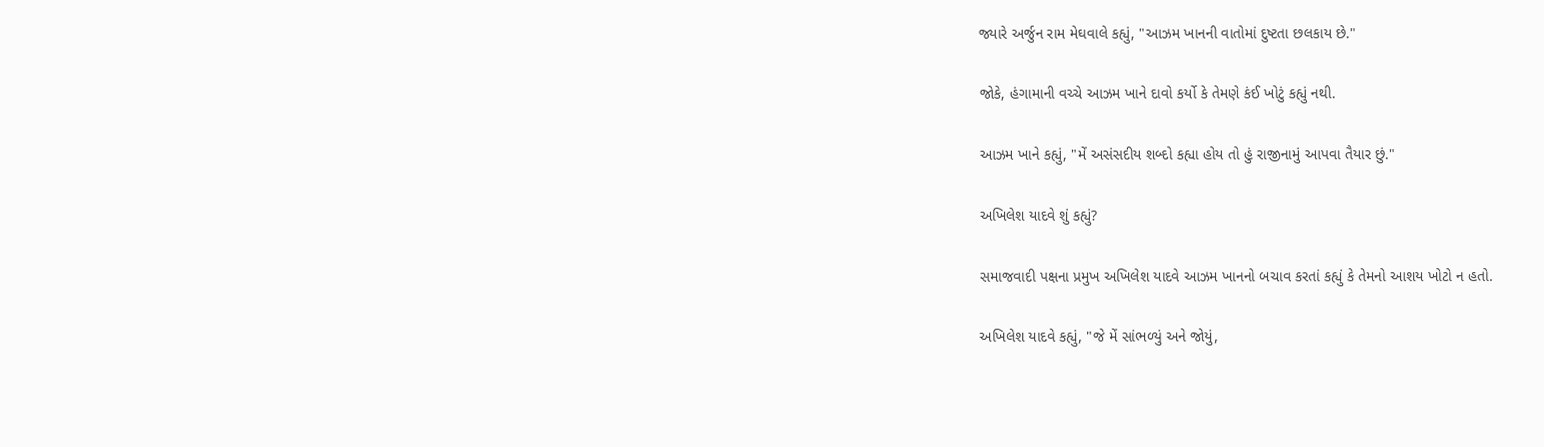જ્યારે અર્જુન રામ મેઘવાલે કહ્યું, "આઝમ ખાનની વાતોમાં દુષ્ટતા છલકાય છે."

જોકે, હંગામાની વચ્ચે આઝમ ખાને દાવો કર્યો કે તેમણે કંઈ ખોટું કહ્યું નથી.

આઝમ ખાને કહ્યું, "મેં અસંસદીય શબ્દો કહ્યા હોય તો હું રાજીનામું આપવા તૈયાર છું."

અખિલેશ યાદવે શું કહ્યું?

સમાજવાદી પક્ષના પ્રમુખ અખિલેશ યાદવે આઝમ ખાનનો બચાવ કરતાં કહ્યું કે તેમનો આશય ખોટો ન હતો.

અખિલેશ યાદવે કહ્યું, "જે મેં સાંભળ્યું અને જોયું,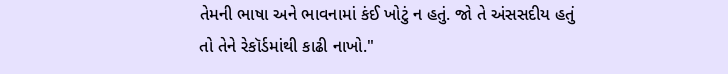તેમની ભાષા અને ભાવનામાં કંઈ ખોટું ન હતું. જો તે અંસસદીય હતું તો તેને રેકૉર્ડમાંથી કાઢી નાખો."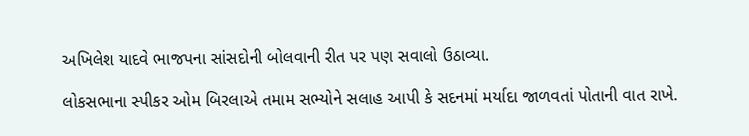અખિલેશ યાદવે ભાજપના સાંસદોની બોલવાની રીત પર પણ સવાલો ઉઠાવ્યા.

લોકસભાના સ્પીકર ઓમ બિરલાએ તમામ સભ્યોને સલાહ આપી કે સદનમાં મર્યાદા જાળવતાં પોતાની વાત રાખે.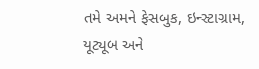તમે અમને ફેસબુક, ઇન્સ્ટાગ્રામ, યૂટ્યૂબ અને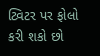ટ્વિટર પર ફોલો કરી શકો છો